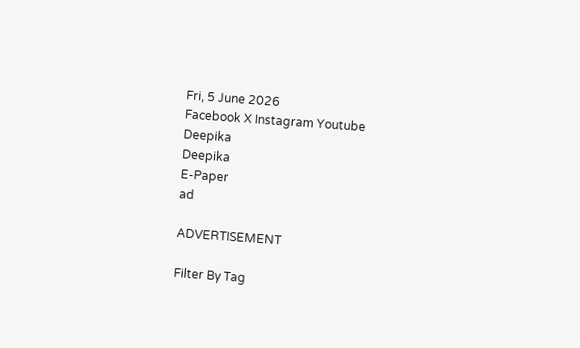Fri, 5 June 2026
Facebook X Instagram Youtube
Deepika
Deepika
E-Paper
ad

ADVERTISEMENT

Filter By Tag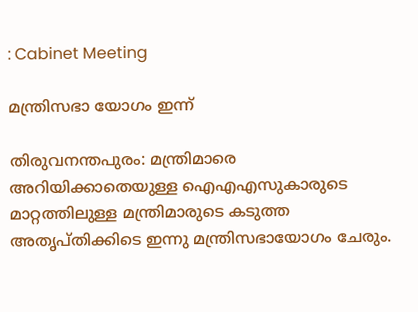: Cabinet Meeting

മന്ത്രിസഭാ യോഗം ഇന്ന്

തിരുവനന്തപുരം: മന്ത്രിമാരെ അറിയിക്കാതെയുള്ള ഐഎഎസുകാരുടെ മാറ്റത്തിലുള്ള മന്ത്രിമാരുടെ കടുത്ത അതൃപ്തിക്കിടെ ഇന്നു മന്ത്രിസഭായോഗം ചേരും.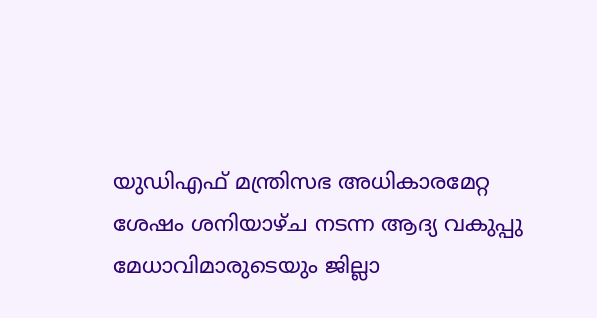യുഡിഎഫ് മന്ത്രിസഭ അധികാരമേറ്റ ശേഷം ശനിയാഴ്ച നടന്ന ആദ്യ വകുപ്പു മേധാവിമാരുടെയും ജില്ലാ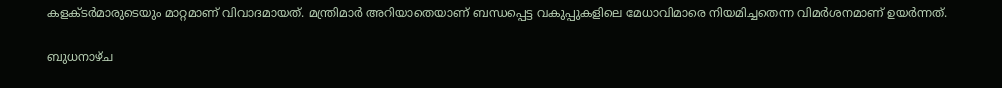കളക്ടർമാരുടെയും മാറ്റമാണ് വിവാദമായത്. മന്ത്രിമാർ അറിയാതെയാണ് ബന്ധപ്പെട്ട വകുപ്പുകളിലെ മേധാവിമാരെ നിയമിച്ചതെന്ന വിമർശനമാണ് ഉയർന്നത്.

ബുധനാഴ്ച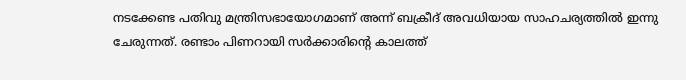നടക്കേണ്ട പതിവു മന്ത്രിസഭായോഗമാണ് അന്ന് ബക്രീദ് അവധിയായ സാഹചര്യത്തിൽ ഇന്നു ചേരുന്നത്. രണ്ടാം പിണറായി സർക്കാരിന്‍റെ കാലത്ത്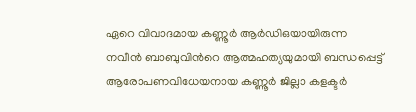ഏറെ വിവാദമായ കണ്ണൂർ ആർഡിഒയായിരുന്ന നവീൻ ബാബുവിന്‍റെ ആത്മഹത്യയുമായി ബന്ധപ്പെട്ട് ആരോപണവിധേയനായ കണ്ണൂർ ജില്ലാ കളക്ടർ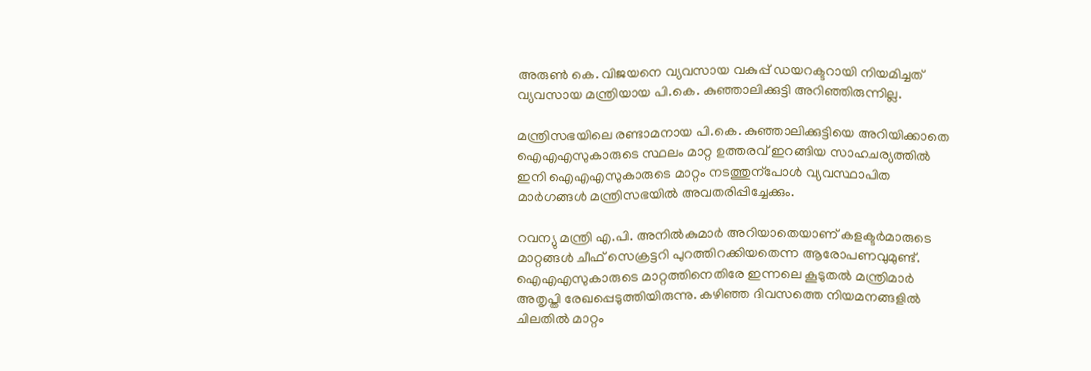അരുണ്‍ കെ. വിജയനെ വ്യവസായ വകുപ്പ് ഡയറക്ടറായി നിയമിച്ചത് വ്യവസായ മന്ത്രിയായ പി.കെ. കുഞ്ഞാലിക്കുട്ടി അറിഞ്ഞിരുന്നില്ല.

മന്ത്രിസഭയിലെ രണ്ടാമനായ പി.കെ. കുഞ്ഞാലിക്കുട്ടിയെ അറിയിക്കാതെ ഐഎഎസുകാരുടെ സ്ഥലം മാറ്റ ഉത്തരവ് ഇറങ്ങിയ സാഹചര്യത്തിൽ ഇനി ഐഎഎസുകാരുടെ മാറ്റം നടത്തുന്പോൾ വ്യവസ്ഥാപിത മാർഗങ്ങൾ മന്ത്രിസഭയിൽ അവതരിപ്പിച്ചേക്കും.

റവന്യു മന്ത്രി എ.പി. അനിൽകുമാർ അറിയാതെയാണ് കളക്ടർമാരുടെ മാറ്റങ്ങൾ ചീഫ് സെക്രട്ടറി പുറത്തിറക്കിയതെന്ന ആരോപണവുമുണ്ട്. ഐഎഎസുകാരുടെ മാറ്റത്തിനെതിരേ ഇന്നലെ കൂടുതൽ മന്ത്രിമാർ അതൃപ്തി രേഖപ്പെടുത്തിയിരുന്നു. കഴിഞ്ഞ ദിവസത്തെ നിയമനങ്ങളിൽ ചിലതിൽ മാറ്റം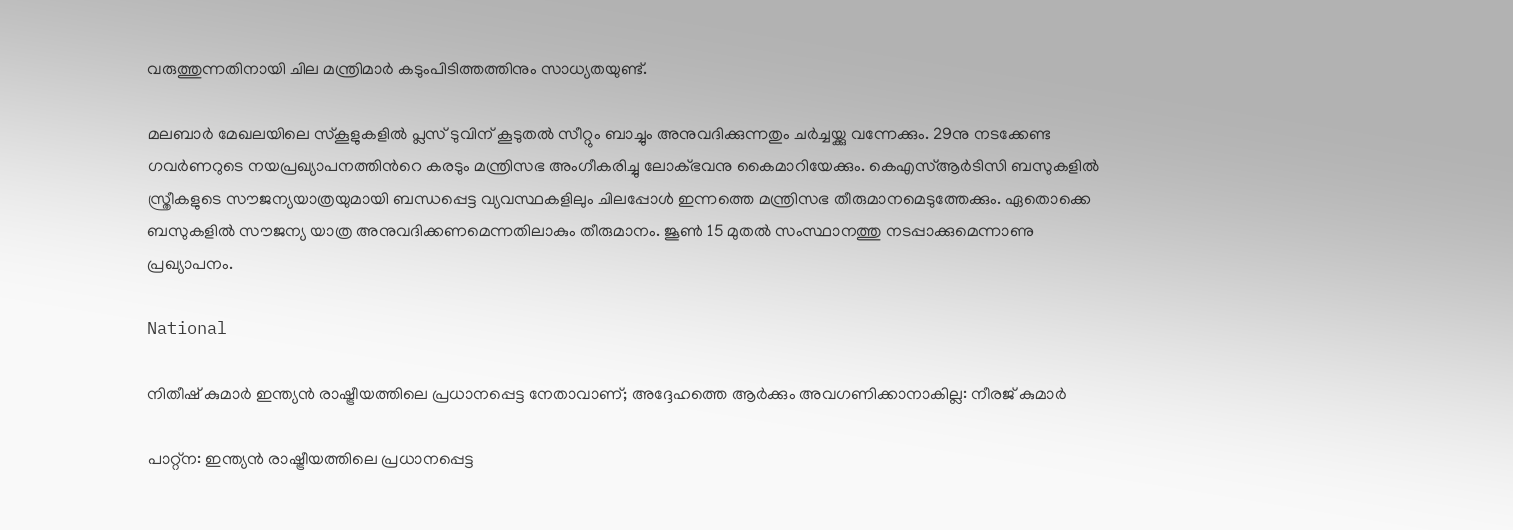വരുത്തുന്നതിനായി ചില മന്ത്രിമാർ കടുംപിടിത്തത്തിനും സാധ്യതയുണ്ട്.

മലബാർ മേഖലയിലെ സ്കൂളുകളിൽ പ്ലസ് ടുവിന് കൂടുതൽ സീറ്റും ബാച്ചും അനുവദിക്കുന്നതും ചർച്ചയ്ക്കു വന്നേക്കും. 29നു നടക്കേണ്ട ഗവർണറുടെ നയപ്രഖ്യാപനത്തിന്‍റെ കരടും മന്ത്രിസഭ അംഗീകരിച്ചു ലോക്ഭവനു കൈമാറിയേക്കും. കെഎസ്ആർടിസി ബസുകളിൽ സ്ത്രീകളുടെ സൗജന്യയാത്രയുമായി ബന്ധപ്പെട്ട വ്യവസ്ഥകളിലും ചിലപ്പോൾ ഇന്നത്തെ മന്ത്രിസഭ തീരുമാനമെടുത്തേക്കും. ഏതൊക്കെ ബസുകളിൽ സൗജന്യ യാത്ര അനുവദിക്കണമെന്നതിലാകും തീരുമാനം. ജൂണ്‍ 15 മുതൽ സംസ്ഥാനത്തു നടപ്പാക്കുമെന്നാണു പ്രഖ്യാപനം.

National

നിതീഷ് കുമാർ ഇന്ത്യൻ രാഷ്ട്രീയത്തിലെ പ്രധാനപ്പെട്ട നേതാവാണ്; അദ്ദേഹത്തെ ആർക്കും അവഗണിക്കാനാകില്ല: നീരജ് കുമാർ

പാറ്റ്ന: ഇന്ത്യൻ രാഷ്ട്രീയത്തിലെ പ്രധാനപ്പെട്ട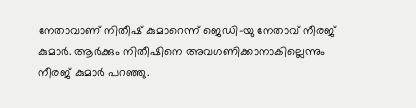നേതാവാണ് നിതീഷ് കുമാറെന്ന് ജെഡി-യു നേതാവ് നീരജ് കുമാർ. ആർക്കും നിതീഷിനെ അവഗണിക്കാനാകില്ലെന്നും നീരജ് കുമാർ പറഞ്ഞു.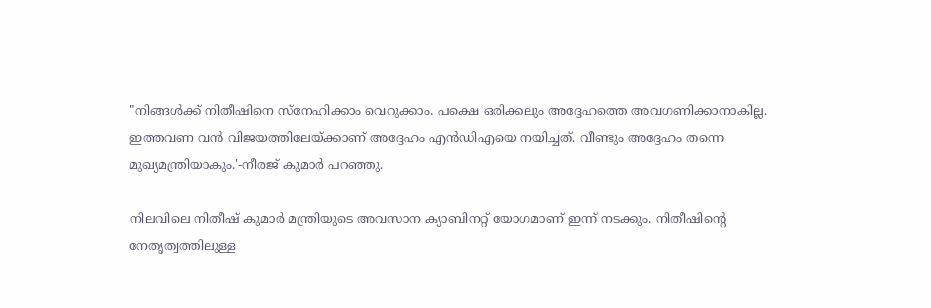"നിങ്ങൾക്ക് നിതീഷിനെ സ്നേഹിക്കാം വെറുക്കാം. പക്ഷെ ഒരിക്കലും അദ്ദേഹത്തെ അവഗണിക്കാനാകില്ല. ഇത്തവണ വൻ വിജയത്തിലേയ്ക്കാണ് അദ്ദേഹം എൻഡിഎയെ നയിച്ചത്. വീണ്ടും അദ്ദേഹം തന്നെ മുഖ്യമന്ത്രിയാകും.'-നീരജ് കുമാർ പറഞ്ഞു.

നിലവിലെ നിതീഷ് കുമാർ മന്ത്രിയുടെ അവസാന ക്യാബിനറ്റ് യോഗമാണ് ഇന്ന് നടക്കും. നിതീഷിന്‍റെ നേതൃത്വത്തിലുള്ള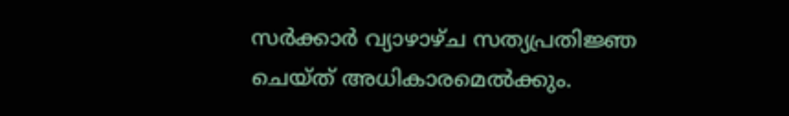സർക്കാർ വ്യാഴാഴ്ച സത്യപ്രതിജ്ഞ ചെയ്ത് അധികാരമെൽക്കും.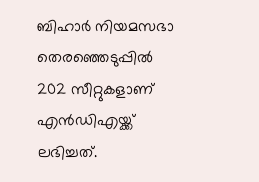ബിഹാർ നിയമസഭാ തെരഞ്ഞെടുപ്പിൽ 202 സീറ്റുകളാണ് എൻഡിഎയ്ക്ക് ലഭിച്ചത്.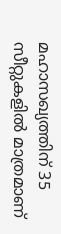മഹാസഖ്യത്തിന് 35 സീറ്റുകളിൽ മാത്രമാണ്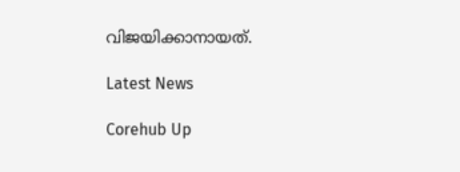വിജയിക്കാനായത്.

Latest News

Corehub Up